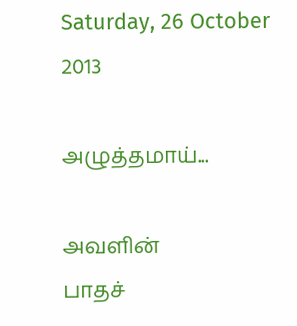Saturday, 26 October 2013

அழுத்தமாய்...

அவளின்
பாதச்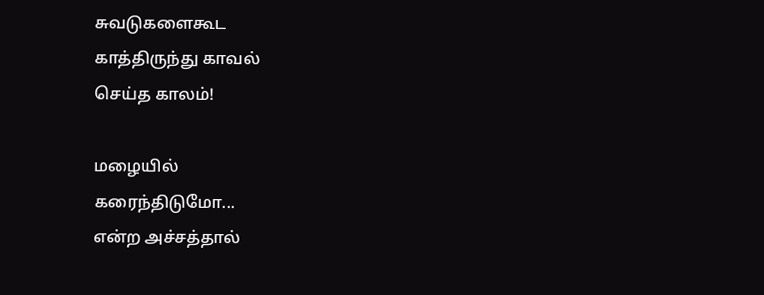சுவடுகளைகூட
காத்திருந்து காவல்
செய்த காலம்!

மழையில்
கரைந்திடுமோ...
என்ற அச்சத்தால்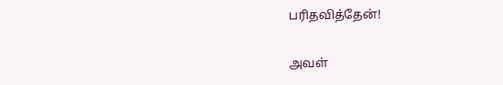பரிதவித்தேன்!


அவள்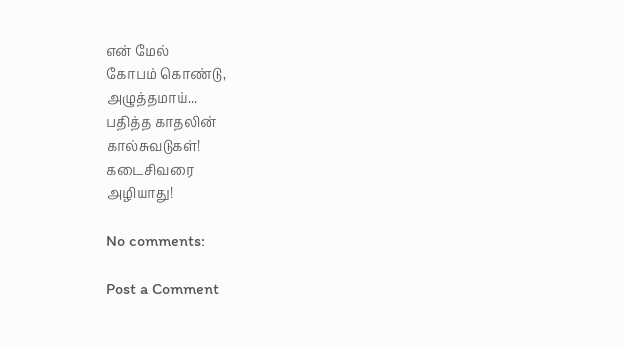என் மேல்
கோபம் கொண்டு,
அழுத்தமாய்...
பதித்த காதலின்
கால்சுவடுகள்!
கடைசிவரை
அழியாது!

No comments:

Post a Comment